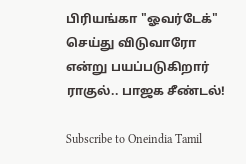பிரியங்கா "ஓவர்டேக்" செய்து விடுவாரோ என்று பயப்படுகிறார் ராகுல்.. பாஜக சீண்டல்!

Subscribe to Oneindia Tamil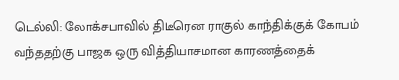டெல்லி: லோக்சபாவில் திடீரென ராகுல் காந்திக்குக் கோபம் வந்ததற்கு பாஜக ஒரு வித்தியாசமான காரணத்தைக்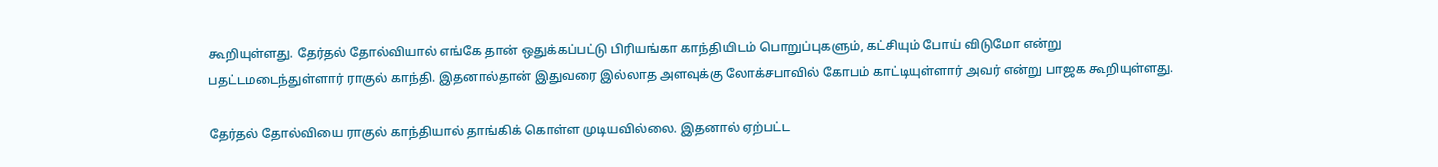கூறியுள்ளது. தேர்தல் தோல்வியால் எங்கே தான் ஒதுக்கப்பட்டு பிரியங்கா காந்தியிடம் பொறுப்புகளும், கட்சியும் போய் விடுமோ என்று பதட்டமடைந்துள்ளார் ராகுல் காந்தி. இதனால்தான் இதுவரை இல்லாத அளவுக்கு லோக்சபாவில் கோபம் காட்டியுள்ளார் அவர் என்று பாஜக கூறியுள்ளது.

தேர்தல் தோல்வியை ராகுல் காந்தியால் தாங்கிக் கொள்ள முடியவில்லை. இதனால் ஏற்பட்ட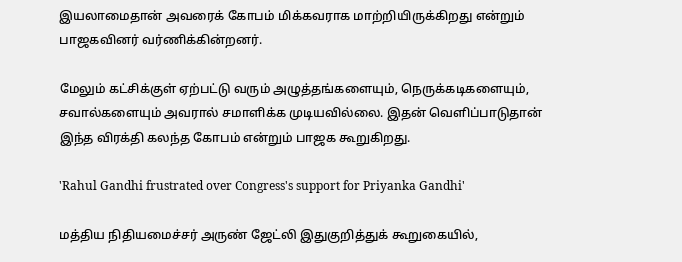இயலாமைதான் அவரைக் கோபம் மிக்கவராக மாற்றியிருக்கிறது என்றும் பாஜகவினர் வர்ணிக்கின்றனர்.

மேலும் கட்சிக்குள் ஏற்பட்டு வரும் அழுத்தங்களையும், நெருக்கடிகளையும், சவால்களையும் அவரால் சமாளிக்க முடியவில்லை. இதன் வெளிப்பாடுதான் இந்த விரக்தி கலந்த கோபம் என்றும் பாஜக கூறுகிறது.

'Rahul Gandhi frustrated over Congress's support for Priyanka Gandhi'

மத்திய நிதியமைச்சர் அருண் ஜேட்லி இதுகுறித்துக் கூறுகையில்,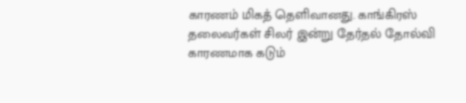காரணம் மிகத் தெளிவானது. காங்கிரஸ் தலைவர்கள் சிலர் இன்று தேர்தல் தோல்வி காரணமாக கடும்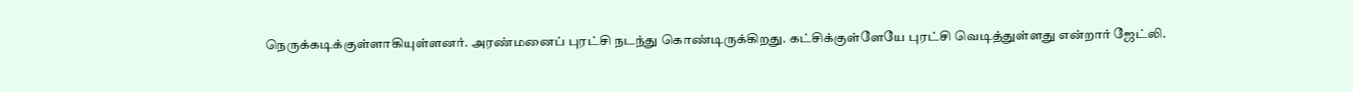நெருக்கடிக்குள்ளாகியுள்ளனர். அரண்மனைப் புரட்சி நடந்து கொண்டிருக்கிறது. கட்சிக்குள்ளேயே புரட்சி வெடித்துள்ளது என்றார் ஜேட்லி.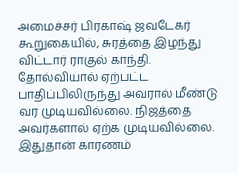அமைச்சர் பிரகாஷ் ஜவடேகர் கூறுகையில், சுரத்தை இழந்து விட்டார் ராகுல் காந்தி. தோல்வியால் ஏற்பட்ட பாதிப்பிலிருந்து அவரால் மீண்டு வர முடியவில்லை. நிஜத்தை அவர்களால் ஏற்க முடியவில்லை. இதுதான் காரணம்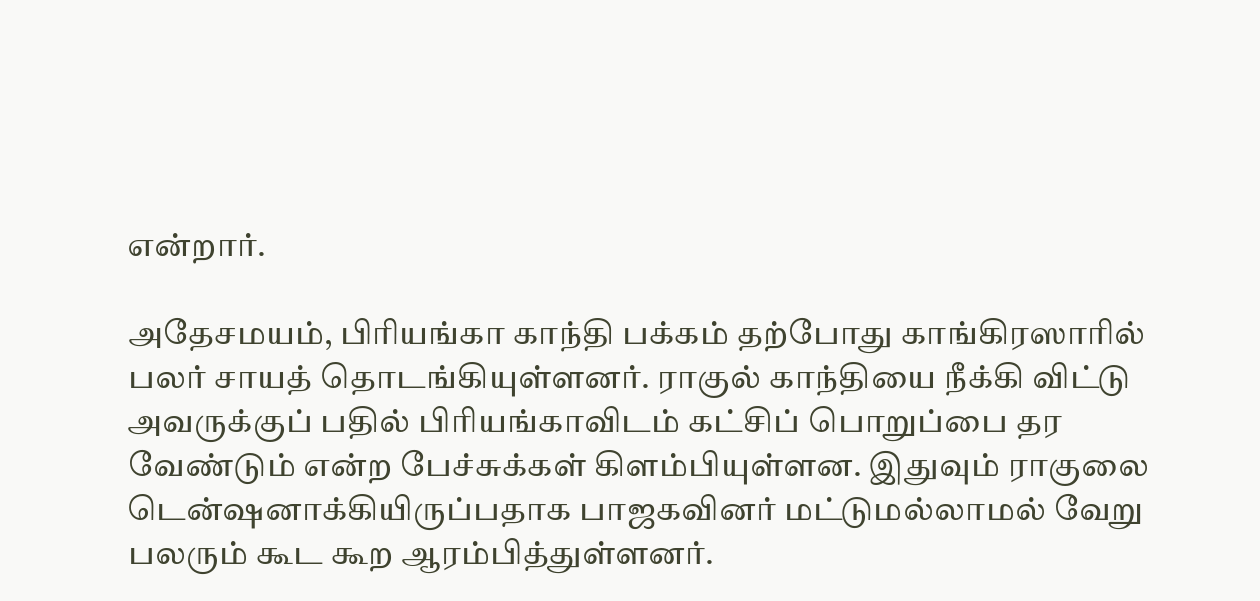என்றார்.

அதேசமயம், பிரியங்கா காந்தி பக்கம் தற்போது காங்கிரஸாரில் பலர் சாயத் தொடங்கியுள்ளனர். ராகுல் காந்தியை நீக்கி விட்டு அவருக்குப் பதில் பிரியங்காவிடம் கட்சிப் பொறுப்பை தர வேண்டும் என்ற பேச்சுக்கள் கிளம்பியுள்ளன. இதுவும் ராகுலை டென்ஷனாக்கியிருப்பதாக பாஜகவினர் மட்டுமல்லாமல் வேறு பலரும் கூட கூற ஆரம்பித்துள்ளனர்.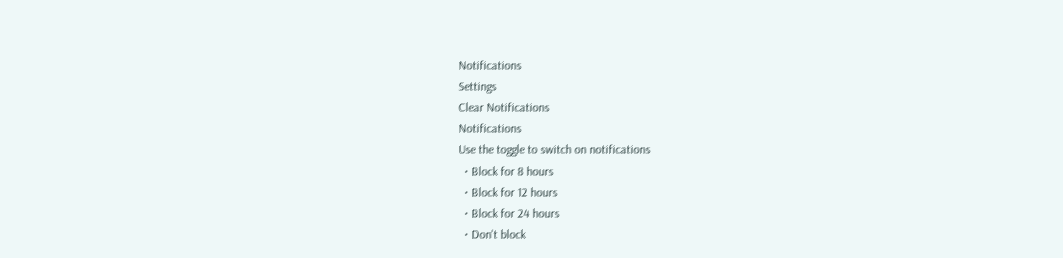Notifications
Settings
Clear Notifications
Notifications
Use the toggle to switch on notifications
  • Block for 8 hours
  • Block for 12 hours
  • Block for 24 hours
  • Don't block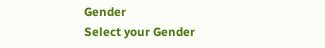Gender
Select your Gender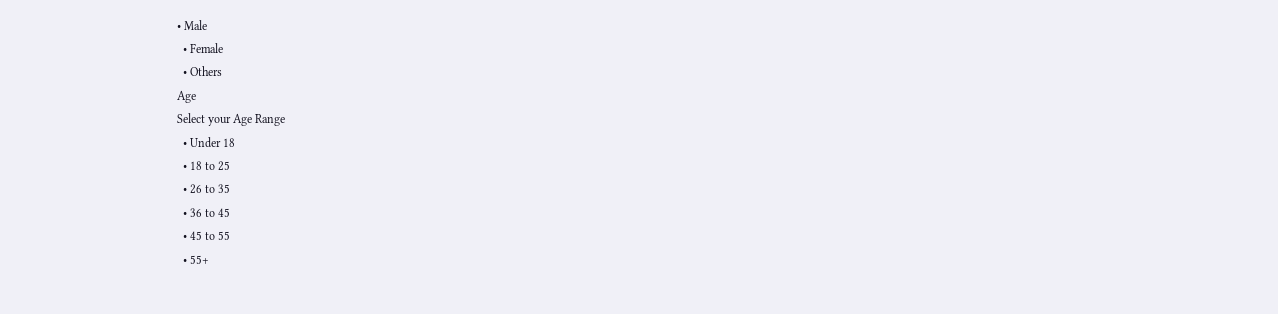• Male
  • Female
  • Others
Age
Select your Age Range
  • Under 18
  • 18 to 25
  • 26 to 35
  • 36 to 45
  • 45 to 55
  • 55+